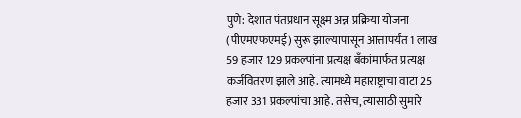पुणे: देशात पंतप्रधान सूक्ष्म अन्न प्रक्रिया योजना (पीएमएफएमई) सुरू झाल्यापासून आत्तापर्यंत 1 लाख 59 हजार 129 प्रकल्पांना प्रत्यक्ष बँकांमार्फत प्रत्यक्ष कर्जवितरण झाले आहे. त्यामध्ये महाराष्ट्राचा वाटा 25 हजार 331 प्रकल्पांचा आहे. तसेच, त्यासाठी सुमारे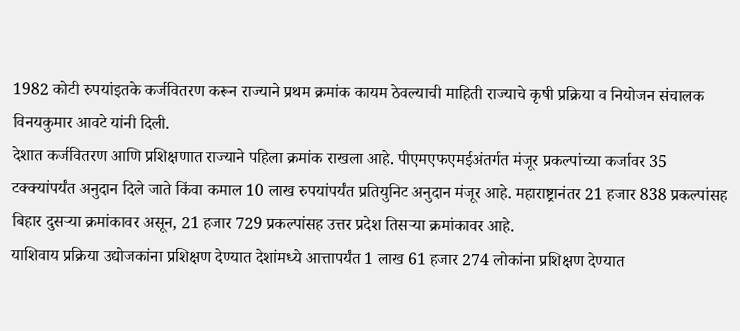1982 कोटी रुपयांइतके कर्जवितरण करून राज्याने प्रथम क्रमांक कायम ठेवल्याची माहिती राज्याचे कृषी प्रक्रिया व नियोजन संचालक विनयकुमार आवटे यांनी दिली.
देशात कर्जवितरण आणि प्रशिक्षणात राज्याने पहिला क्रमांक राखला आहे. पीएमएफएमईअंतर्गत मंजूर प्रकल्पांच्या कर्जावर 35 टक्क्यांपर्यंत अनुदान दिले जाते किंवा कमाल 10 लाख रुपयांपर्यंत प्रतियुनिट अनुदान मंजूर आहे. महाराष्ट्रानंतर 21 हजार 838 प्रकल्पांसह बिहार दुसऱ्या क्रमांकावर असून, 21 हजार 729 प्रकल्पांसह उत्तर प्रदेश तिसऱ्या क्रमांकावर आहे.
याशिवाय प्रक्रिया उद्योजकांना प्रशिक्षण देण्यात देशांमध्ये आत्तापर्यंत 1 लाख 61 हजार 274 लोकांना प्रशिक्षण देण्यात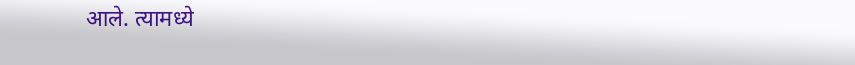आले. त्यामध्ये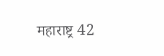महाराष्ट्र 42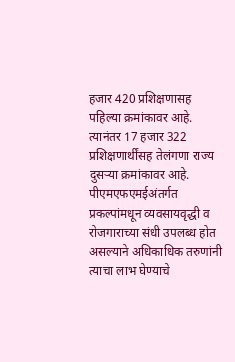हजार 420 प्रशिक्षणासह पहिल्या क्रमांकावर आहे. त्यानंतर 17 हजार 322 प्रशिक्षणार्थींसह तेलंगणा राज्य दुसऱ्या क्रमांकावर आहे.
पीएमएफएमईअंतर्गत प्रकल्पांमधून व्यवसायवृद्धी व रोजगाराच्या संधी उपलब्ध होत असल्याने अधिकाधिक तरुणांनी त्याचा लाभ घेण्याचे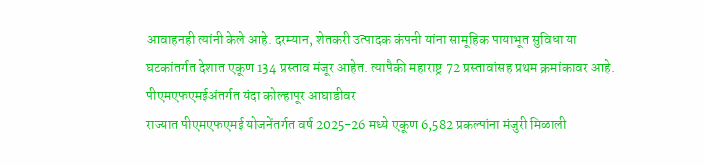आवाहनही त्यांनी केले आहे. दरम्यान, शेतकरी उत्पादक कंपनी यांना सामूहिक पायाभूत सुविधा या घटकांतर्गत देशात एकूण 134 प्रस्ताव मंजूर आहेत. त्यापैकी महाराष्ट्र 72 प्रस्तावांसह प्रथम क्रमांकावर आहे.
पीएमएफएमईअंतर्गत यंदा कोल्हापूर आघाडीवर
राज्यात पीएमएफएमई योजनेंतर्गत वर्ष 2025-26 मध्ये एकूण 6,582 प्रकल्पांना मंजुरी मिळाली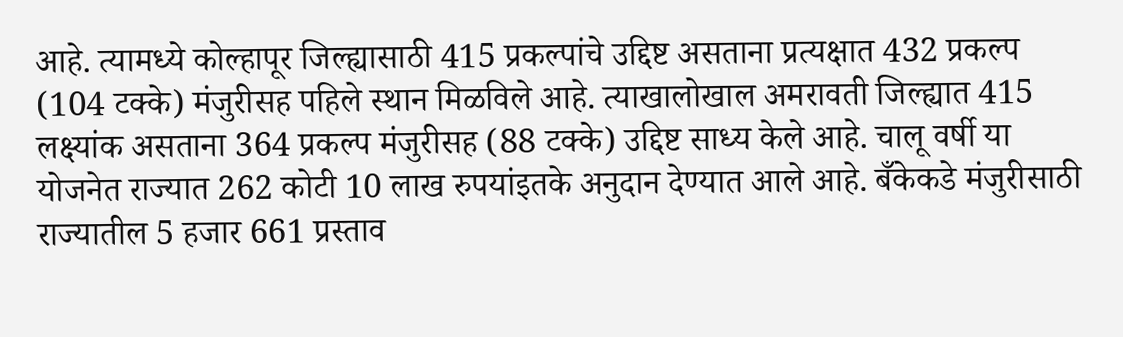आहे. त्यामध्ये कोल्हापूर जिल्ह्यासाठी 415 प्रकल्पांचे उद्दिष्ट असताना प्रत्यक्षात 432 प्रकल्प (104 टक्के) मंजुरीसह पहिले स्थान मिळविले आहे. त्याखालोखाल अमरावती जिल्ह्यात 415 लक्ष्यांक असताना 364 प्रकल्प मंजुरीसह (88 टक्के) उद्दिष्ट साध्य केले आहे. चालू वर्षी या योजनेत राज्यात 262 कोटी 10 लाख रुपयांइतके अनुदान देण्यात आले आहे. बँकेकडे मंजुरीसाठी राज्यातील 5 हजार 661 प्रस्ताव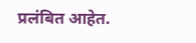प्रलंबित आहेत.